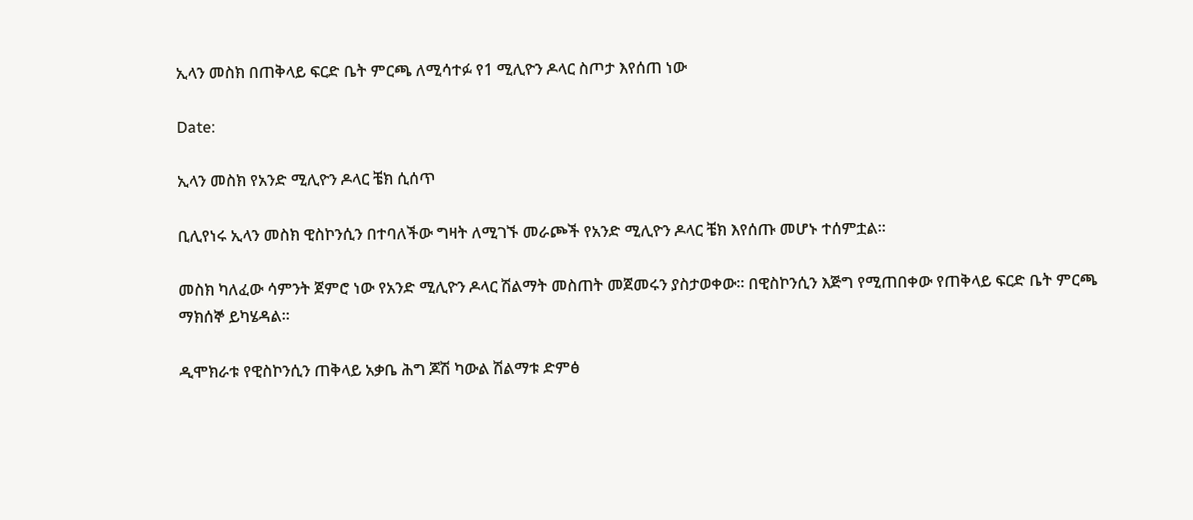ኢላን መስክ በጠቅላይ ፍርድ ቤት ምርጫ ለሚሳተፉ የ1 ሚሊዮን ዶላር ስጦታ እየሰጠ ነው

Date:

ኢላን መስክ የአንድ ሚሊዮን ዶላር ቼክ ሲሰጥ

ቢሊየነሩ ኢላን መስክ ዊስኮንሲን በተባለችው ግዛት ለሚገኙ መራጮች የአንድ ሚሊዮን ዶላር ቼክ እየሰጡ መሆኑ ተሰምቷል።

መስክ ካለፈው ሳምንት ጀምሮ ነው የአንድ ሚሊዮን ዶላር ሽልማት መስጠት መጀመሩን ያስታወቀው። በዊስኮንሲን እጅግ የሚጠበቀው የጠቅላይ ፍርድ ቤት ምርጫ ማክሰኞ ይካሄዳል።

ዲሞክራቱ የዊስኮንሲን ጠቅላይ አቃቤ ሕግ ጆሽ ካውል ሽልማቱ ድምፅ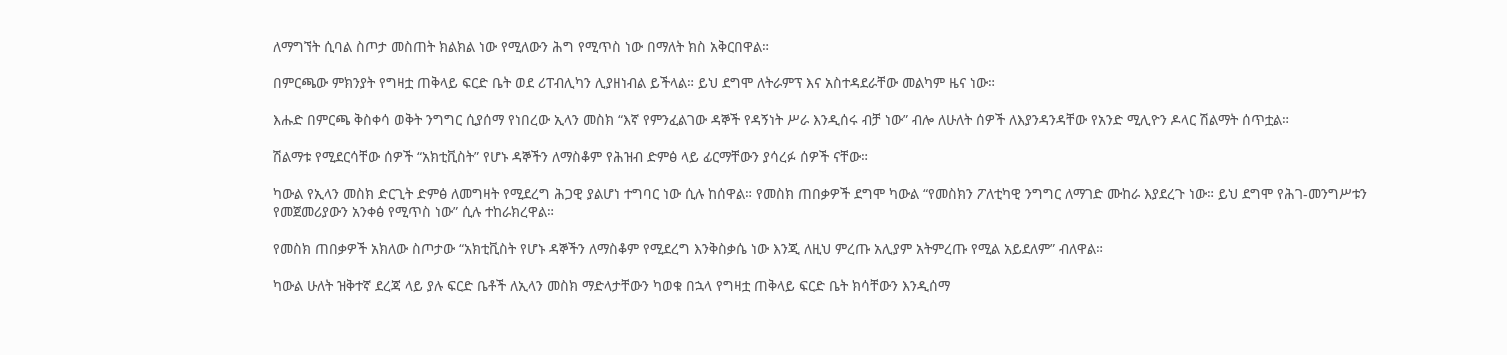ለማግኘት ሲባል ስጦታ መስጠት ክልክል ነው የሚለውን ሕግ የሚጥስ ነው በማለት ክስ አቅርበዋል።

በምርጫው ምክንያት የግዛቷ ጠቅላይ ፍርድ ቤት ወደ ሪፐብሊካን ሊያዘነብል ይችላል። ይህ ደግሞ ለትራምፕ እና አስተዳደራቸው መልካም ዜና ነው።

እሑድ በምርጫ ቅስቀሳ ወቅት ንግግር ሲያሰማ የነበረው ኢላን መስክ “እኛ የምንፈልገው ዳኞች የዳኝነት ሥራ እንዲሰሩ ብቻ ነው” ብሎ ለሁለት ሰዎች ለእያንዳንዳቸው የአንድ ሚሊዮን ዶላር ሽልማት ሰጥቷል።

ሽልማቱ የሚደርሳቸው ሰዎች “አክቲቪስት” የሆኑ ዳኞችን ለማስቆም የሕዝብ ድምፅ ላይ ፊርማቸውን ያሳረፉ ሰዎች ናቸው።

ካውል የኢላን መስክ ድርጊት ድምፅ ለመግዛት የሚደረግ ሕጋዊ ያልሆነ ተግባር ነው ሲሉ ከሰዋል። የመስክ ጠበቃዎች ደግሞ ካውል “የመስክን ፖለቲካዊ ንግግር ለማገድ ሙከራ እያደረጉ ነው። ይህ ደግሞ የሕገ-መንግሥቱን የመጀመሪያውን አንቀፅ የሚጥስ ነው” ሲሉ ተከራክረዋል።

የመስክ ጠበቃዎች አክለው ስጦታው “አክቲቪስት የሆኑ ዳኞችን ለማስቆም የሚደረግ እንቅስቃሴ ነው እንጂ ለዚህ ምረጡ አሊያም አትምረጡ የሚል አይደለም” ብለዋል።

ካውል ሁለት ዝቅተኛ ደረጃ ላይ ያሉ ፍርድ ቤቶች ለኢላን መስክ ማድላታቸውን ካወቁ በኋላ የግዛቷ ጠቅላይ ፍርድ ቤት ክሳቸውን እንዲሰማ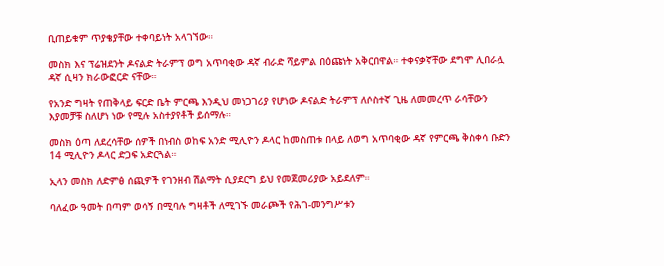ቢጠይቁም ጥያቄያቸው ተቀባይነት አላገኘው።

መስክ እና ፕሬዝደንት ዶናልድ ትራምፕ ወግ አጥባቂው ዳኛ ብራድ ሻይምል በዕጩነት አቅርበዋል። ተቀናቃኛቸው ደግሞ ሊበራሏ ዳኛ ሲዛን ክራውፎርድ ናቸው።

የአንድ ግዛት የጠቅላይ ፍርድ ቤት ምርጫ እንዲህ መነጋገሪያ የሆነው ዶናልድ ትራምፕ ለሶስተኛ ጊዜ ለመመረጥ ራሳቸውን እያመቻቹ ስለሆነ ነው የሚሉ አስተያየቶች ይሰማሉ።

መስክ ዕጣ ለደረሳቸው ሰዎች በነብስ ወከፍ አንድ ሚሊዮን ዶላር ከመስጠቱ በላይ ለወግ አጥባቂው ዳኛ የምርጫ ቅስቀሳ ቡድን 14 ሚሊዮን ዶላር ድጋፍ አድርጓል።

ኢላን መስክ ለድምፅ ሰጪዎች የገንዘብ ሽልማት ሲያደርግ ይህ የመጀመሪያው አይደለም።

ባለፈው ዓመት በጣም ወሳኝ በሚባሉ ግዛቶች ለሚገኙ መራጮች የሕገ-መንግሥቱን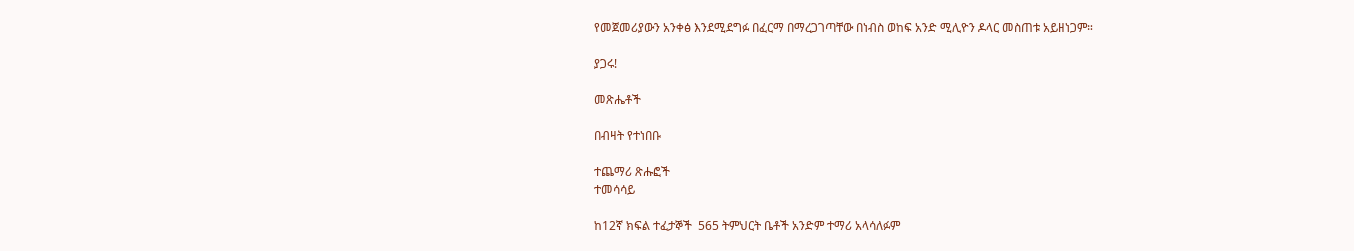የመጀመሪያውን አንቀፅ እንደሚደግፉ በፈርማ በማረጋገጣቸው በነብስ ወከፍ አንድ ሚሊዮን ዶላር መስጠቱ አይዘነጋም።

ያጋሩ!

መጽሔቶች

በብዛት የተነበቡ

ተጨማሪ ጽሑፎች
ተመሳሳይ

ከ12ኛ ክፍል ተፈታኞች  565 ትምህርት ቤቶች አንድም ተማሪ አላሳለፉም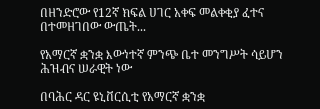በዘንድሮው የ12ኛ ክፍል ሀገር አቀፍ መልቀቂያ ፈተና በተመዘገበው ውጤት...

የአማርኛ ቋንቋ እውነተኛ ምንጭ ቤተ መንግሥት ሳይሆን ሕዝብና ሠራዊት ነው

በባሕር ዳር ዩኒቨርሲቲ የአማርኛ ቋንቋ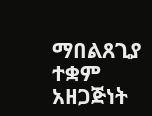ማበልጸጊያ ተቋም አዘጋጅነት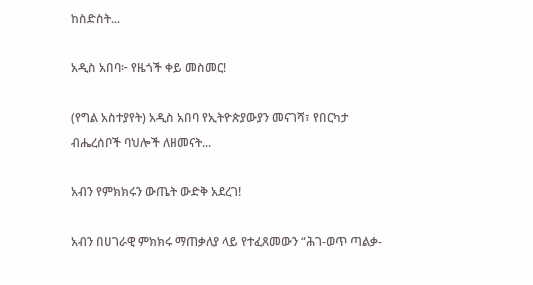ከስድስት...

አዲስ አበባ፦ የዜጎች ቀይ መስመር!

(የግል አስተያየት) አዲስ አበባ የኢትዮጵያውያን መናገሻ፣ የበርካታ ብሔረሰቦች ባህሎች ለዘመናት...

አብን የምክክሩን ውጤት ውድቅ አደረገ!

አብን በሀገራዊ ምክክሩ ማጠቃለያ ላይ የተፈጸመውን “ሕገ-ወጥ ጣልቃ-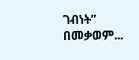ገብነት” በመቃወም...